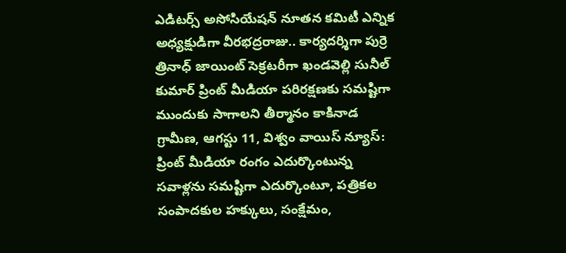ఎడిటర్స్ అసోసియేషన్ నూతన కమిటీ ఎన్నిక
అధ్యక్షుడిగా వీరభద్రరాజు.. కార్యదర్శిగా పుర్రె త్రినాధ్ జాయింట్ సెక్రటరీగా ఖండవెల్లి సునీల్ కుమార్ ప్రింట్ మీడియా పరిరక్షణకు సమష్టిగా ముందుకు సాగాలని తీర్మానం కాకినాడ గ్రామీణ, ఆగస్టు 11, విశ్వం వాయిస్ న్యూస్: ప్రింట్ మీడియా రంగం ఎదుర్కొంటున్న సవాళ్లను సమష్టిగా ఎదుర్కొంటూ, పత్రికల సంపాదకుల హక్కులు, సంక్షేమం,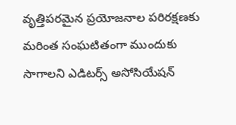వృత్తిపరమైన ప్రయోజనాల పరిరక్షణకు మరింత సంఘటితంగా ముందుకు సాగాలని ఎడిటర్స్ అసోసియేషన్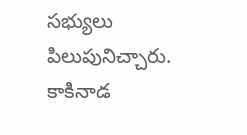సభ్యులు పిలుపునిచ్చారు. కాకినాడ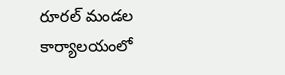రూరల్ మండల కార్యాలయంలో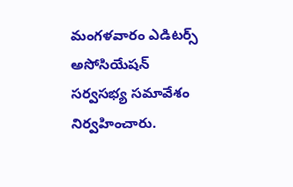మంగళవారం ఎడిటర్స్ అసోసియేషన్ సర్వసభ్య సమావేశం నిర్వహించారు.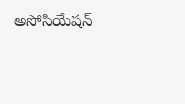అసోసియేషన్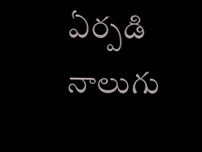ఏర్పడి నాలుగు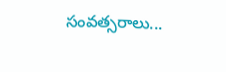సంవత్సరాలు...